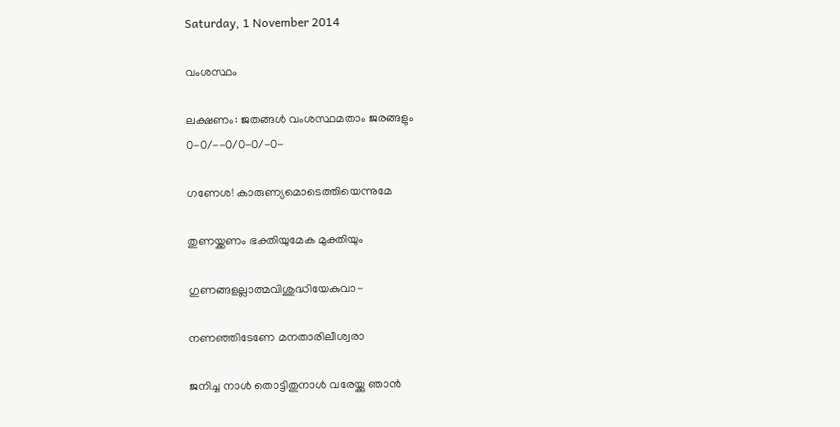Saturday, 1 November 2014

വംശസ്ഥം

ലക്ഷണം: ജതങ്ങൾ വംശസ്ഥമതാം ജരങ്ങളും
0-0/--0/0-0/-0-

ഗണേശ! കാരുണ്യമൊടെത്തിയെന്നുമേ

തുണയ്ക്കണം ഭക്തിയുമേക മുക്തിയും

ഗുണങ്ങളല്ലാത്മവിശുദ്ധിയേകുവാ-

നണഞ്ഞിടേണേ മനതാരിലീശ്വരാ

ജനിച്ച നാള്‍ തൊട്ടിതുനാള്‍ വരേയ്ക്കു ഞാന്‍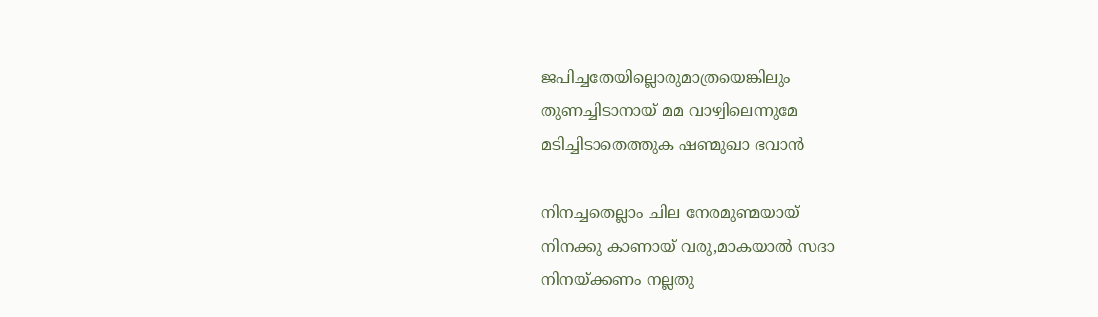ജപിച്ചതേയില്ലൊരുമാത്രയെങ്കിലും
തുണച്ചിടാനായ് മമ വാഴ്വിലെന്നുമേ
മടിച്ചിടാതെത്തുക ഷണ്മുഖാ ഭവാന്‍

നിനച്ചതെല്ലാം ചില നേരമുണ്മയായ്
നിനക്കു കാണായ് വരു,മാകയാല്‍ സദാ
നിനയ്ക്കണം നല്ലതു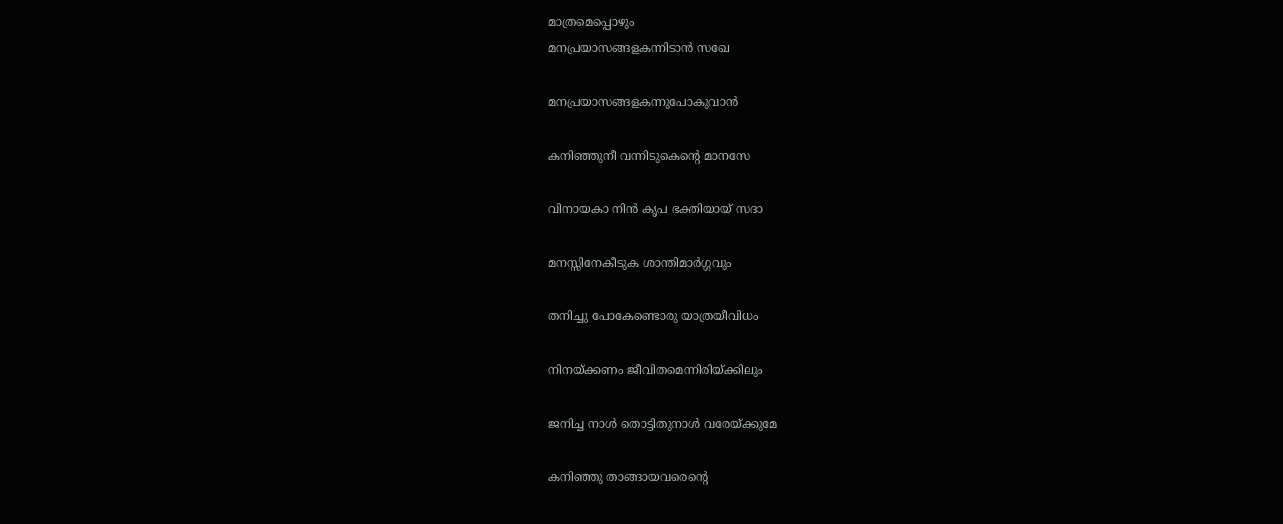മാത്രമെപ്പൊഴും
മനപ്രയാസങ്ങളകന്നിടാന്‍ സഖേ

മനപ്രയാസങ്ങളകന്നുപോകുവാന്‍

കനിഞ്ഞുനീ വന്നിടുകെന്റെ മാനസേ

വിനായകാ നിന്‍ കൃപ ഭക്തിയായ് സദാ

മനസ്സിനേകീടുക ശാന്തിമാര്‍ഗ്ഗവും

തനിച്ചു പോകേണ്ടൊരു യാത്രയീവിധം

നിനയ്ക്കണം ജീവിതമെന്നിരിയ്ക്കിലും

ജനിച്ച നാള്‍ തൊട്ടിതുനാള്‍ വരേയ്ക്കുമേ

കനിഞ്ഞു താങ്ങായവരെന്റെ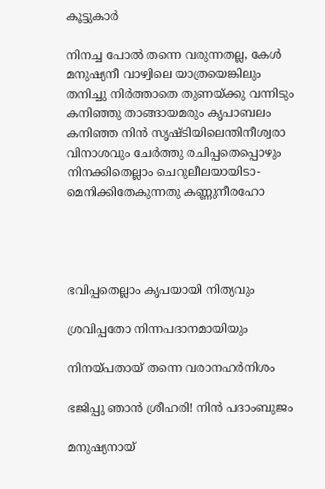കൂട്ടുകാര്‍

നിനച്ച പോല്‍ തന്നെ വരുന്നതല്ല, കേള്‍
മനുഷ്യനീ വാഴ്വിലെ യാത്രയെങ്കിലും
തനിച്ചു നിര്‍ത്താതെ തുണയ്ക്കു വന്നിടും
കനിഞ്ഞു താങ്ങായമരും കൃപാബലം
കനിഞ്ഞ നിന്‍ സൃഷ്ടിയിലെന്തിനീശ്വരാ
വിനാശവും ചേര്‍ത്തു രചിപ്പതെപ്പൊഴും
നിനക്കിതെല്ലാം ചെറുലീലയായിടാ-
മെനിക്കിതേകുന്നതു കണ്ണുനീരഹോ




ഭവിപ്പതെല്ലാം കൃപയായി നിത്യവും

ശ്രവിപ്പതോ നിന്നപദാനമായിയും

നിനയ്പതായ് തന്നെ വരാനഹര്‍നിശം

ഭജിപ്പു ഞാന്‍ ശ്രീഹരി! നിന്‍ പദാംബുജം

മനുഷ്യനായ്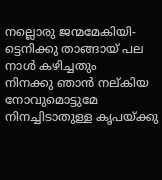നല്ലൊരു ജന്മമേകിയി-
ട്ടെനിക്കു താങ്ങായ് പല നാള്‍ കഴിച്ചതും
നിനക്കു ഞാന്‍ നല്കിയ നോവുമൊട്ടുമേ
നിനച്ചിടാതുള്ള കൃപയ്ക്കു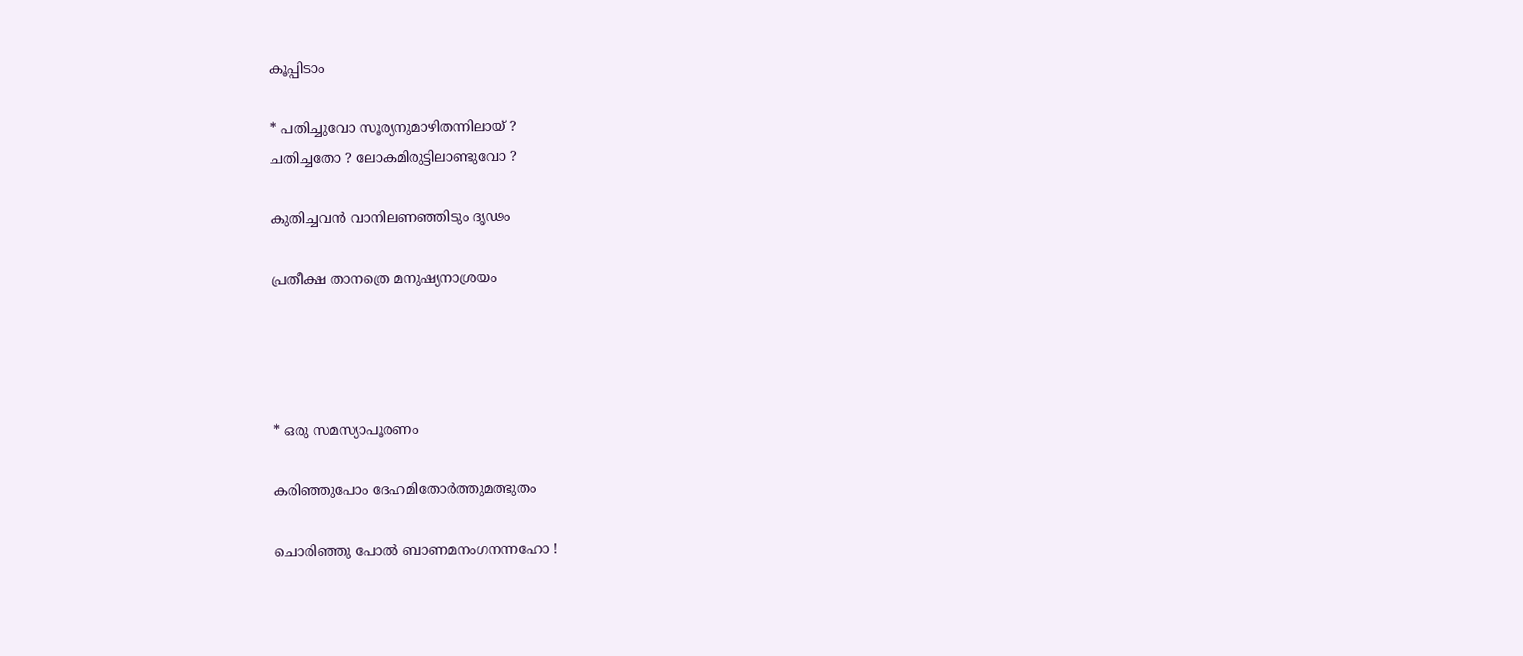കൂപ്പിടാം

* പതിച്ചുവോ സൂര്യനുമാഴിതന്നിലായ് ?
ചതിച്ചതോ ? ലോകമിരുട്ടിലാണ്ടുവോ ?

കുതിച്ചവന്‍ വാനിലണഞ്ഞിടും ദൃഢം

പ്രതീക്ഷ താനത്രെ മനുഷ്യനാശ്രയം




* ഒരു സമസ്യാപൂരണം

കരിഞ്ഞുപോം ദേഹമിതോര്‍ത്തുമത്ഭുതം

ചൊരിഞ്ഞു പോല്‍ ബാണമനംഗനന്നഹോ !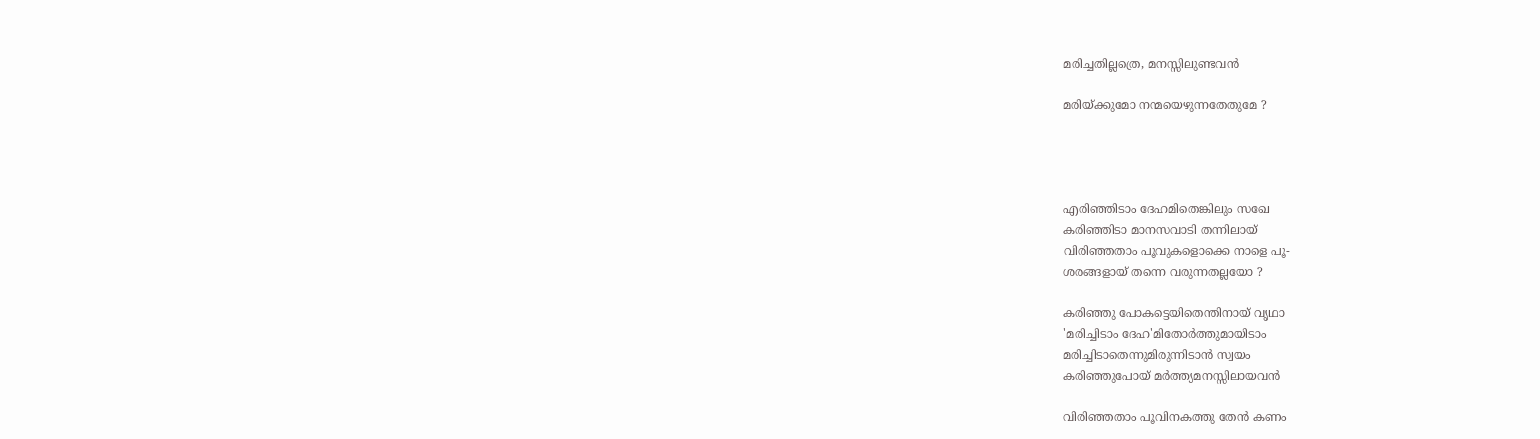മരിച്ചതില്ലത്രെ, മനസ്സിലുണ്ടവന്‍

മരിയ്ക്കുമോ നന്മയെഴുന്നതേതുമേ ?




എരിഞ്ഞിടാം ദേഹമിതെങ്കിലും സഖേ
കരിഞ്ഞിടാ മാനസവാടി തന്നിലായ്
വിരിഞ്ഞതാം പൂവുകളൊക്കെ നാളെ പൂ-
ശരങ്ങളായ് തന്നെ വരുന്നതല്ലയോ ?

കരിഞ്ഞു പോകട്ടെയിതെന്തിനായ് വൃഥാ
'മരിച്ചിടാം ദേഹ'മിതോര്‍ത്തുമായിടാം
മരിച്ചിടാതെന്നുമിരുന്നിടാന്‍ സ്വയം
കരിഞ്ഞുപോയ് മര്‍ത്ത്യമനസ്സിലായവന്‍

വിരിഞ്ഞതാം പൂവിനകത്തു തേന്‍ കണം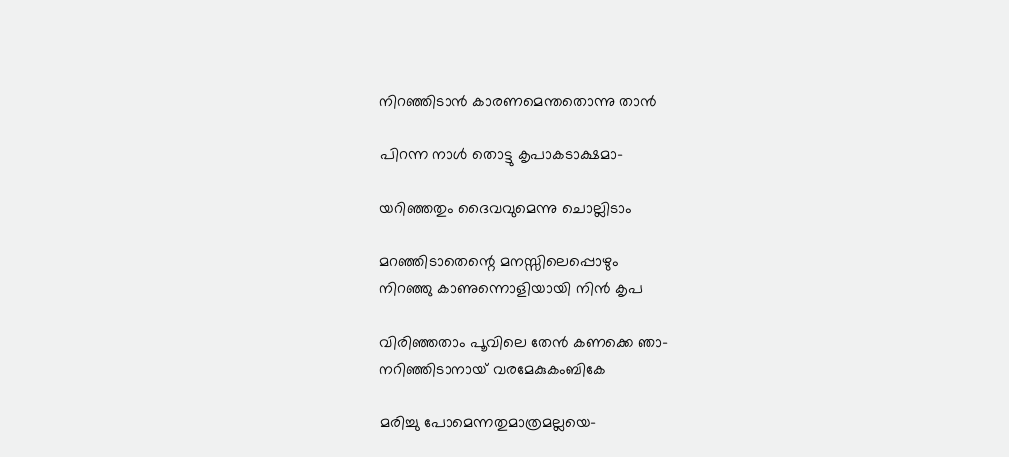നിറഞ്ഞിടാന്‍ കാരണമെന്തതൊന്നു താന്‍

പിറന്ന നാള്‍ തൊട്ടു കൃപാകടാക്ഷമാ-

യറിഞ്ഞതും ദൈവവുമെന്നു ചൊല്ലിടാം

മറഞ്ഞിടാതെന്റെ മനസ്സിലെപ്പൊഴും
നിറഞ്ഞു കാണുന്നൊളിയായി നിന്‍ കൃപ

വിരിഞ്ഞതാം പൂവിലെ തേന്‍ കണക്കെ ഞാ-
നറിഞ്ഞിടാനായ് വരമേകുകംബികേ

മരിച്ചു പോമെന്നതുമാത്രമല്ലയെ-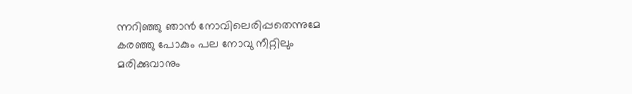ന്നറിഞ്ഞു ഞാന്‍ നോവിലെരിപ്പതെന്നുമേ
കരഞ്ഞു പോകും പല നോവു നീറ്റിലും
മരിക്കുവാനും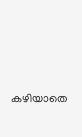കഴിയാതെ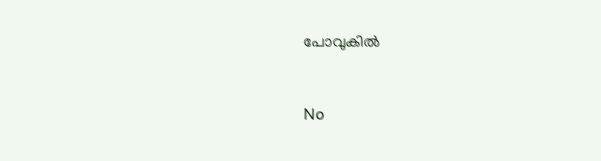പോവുകില്‍


No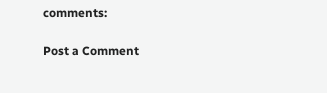comments:

Post a Comment